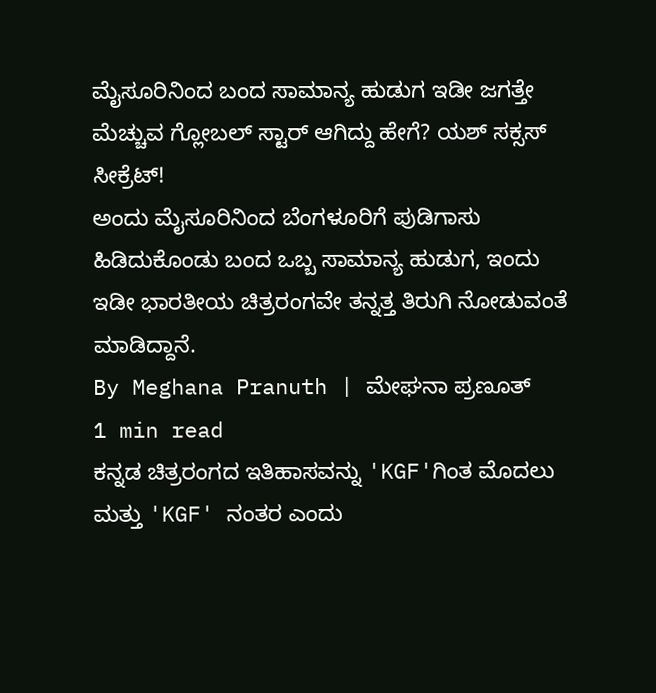ಮೈಸೂರಿನಿಂದ ಬಂದ ಸಾಮಾನ್ಯ ಹುಡುಗ ಇಡೀ ಜಗತ್ತೇ ಮೆಚ್ಚುವ ಗ್ಲೋಬಲ್ ಸ್ಟಾರ್ ಆಗಿದ್ದು ಹೇಗೆ? ಯಶ್ ಸಕ್ಸಸ್ ಸೀಕ್ರೆಟ್!
ಅಂದು ಮೈಸೂರಿನಿಂದ ಬೆಂಗಳೂರಿಗೆ ಪುಡಿಗಾಸು ಹಿಡಿದುಕೊಂಡು ಬಂದ ಒಬ್ಬ ಸಾಮಾನ್ಯ ಹುಡುಗ, ಇಂದು ಇಡೀ ಭಾರತೀಯ ಚಿತ್ರರಂಗವೇ ತನ್ನತ್ತ ತಿರುಗಿ ನೋಡುವಂತೆ ಮಾಡಿದ್ದಾನೆ.
By Meghana Pranuth | ಮೇಘನಾ ಪ್ರಣೂತ್
1 min read
ಕನ್ನಡ ಚಿತ್ರರಂಗದ ಇತಿಹಾಸವನ್ನು 'KGF'ಗಿಂತ ಮೊದಲು ಮತ್ತು 'KGF' ನಂತರ ಎಂದು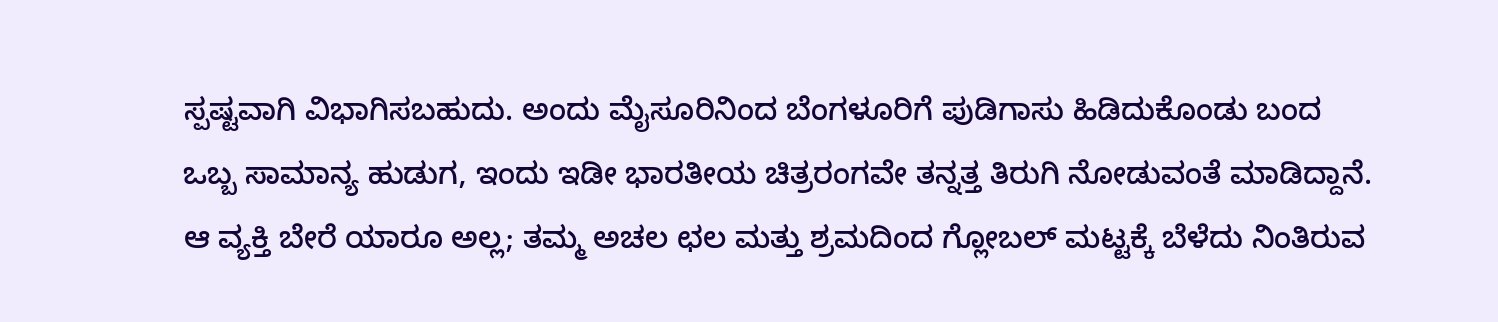ಸ್ಪಷ್ಟವಾಗಿ ವಿಭಾಗಿಸಬಹುದು. ಅಂದು ಮೈಸೂರಿನಿಂದ ಬೆಂಗಳೂರಿಗೆ ಪುಡಿಗಾಸು ಹಿಡಿದುಕೊಂಡು ಬಂದ ಒಬ್ಬ ಸಾಮಾನ್ಯ ಹುಡುಗ, ಇಂದು ಇಡೀ ಭಾರತೀಯ ಚಿತ್ರರಂಗವೇ ತನ್ನತ್ತ ತಿರುಗಿ ನೋಡುವಂತೆ ಮಾಡಿದ್ದಾನೆ. ಆ ವ್ಯಕ್ತಿ ಬೇರೆ ಯಾರೂ ಅಲ್ಲ; ತಮ್ಮ ಅಚಲ ಛಲ ಮತ್ತು ಶ್ರಮದಿಂದ ಗ್ಲೋಬಲ್ ಮಟ್ಟಕ್ಕೆ ಬೆಳೆದು ನಿಂತಿರುವ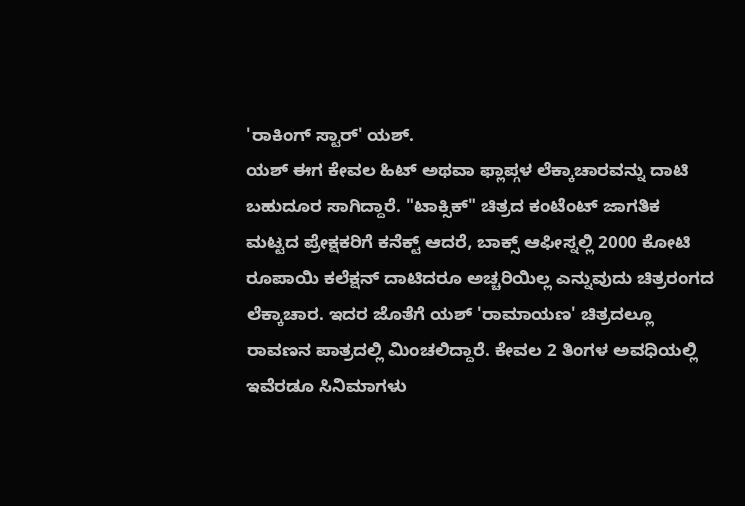'ರಾಕಿಂಗ್ ಸ್ಟಾರ್' ಯಶ್.
ಯಶ್ ಈಗ ಕೇವಲ ಹಿಟ್ ಅಥವಾ ಫ್ಲಾಪ್ಗಳ ಲೆಕ್ಕಾಚಾರವನ್ನು ದಾಟಿ ಬಹುದೂರ ಸಾಗಿದ್ದಾರೆ. "ಟಾಕ್ಸಿಕ್" ಚಿತ್ರದ ಕಂಟೆಂಟ್ ಜಾಗತಿಕ ಮಟ್ಟದ ಪ್ರೇಕ್ಷಕರಿಗೆ ಕನೆಕ್ಟ್ ಆದರೆ, ಬಾಕ್ಸ್ ಆಫೀಸ್ನಲ್ಲಿ 2000 ಕೋಟಿ ರೂಪಾಯಿ ಕಲೆಕ್ಷನ್ ದಾಟಿದರೂ ಅಚ್ಚರಿಯಿಲ್ಲ ಎನ್ನುವುದು ಚಿತ್ರರಂಗದ ಲೆಕ್ಕಾಚಾರ. ಇದರ ಜೊತೆಗೆ ಯಶ್ 'ರಾಮಾಯಣ' ಚಿತ್ರದಲ್ಲೂ ರಾವಣನ ಪಾತ್ರದಲ್ಲಿ ಮಿಂಚಲಿದ್ದಾರೆ. ಕೇವಲ 2 ತಿಂಗಳ ಅವಧಿಯಲ್ಲಿ ಇವೆರಡೂ ಸಿನಿಮಾಗಳು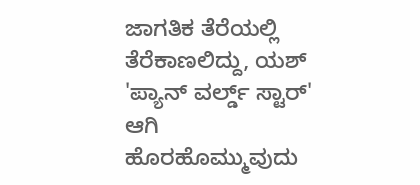ಜಾಗತಿಕ ತೆರೆಯಲ್ಲಿ ತೆರೆಕಾಣಲಿದ್ದು, ಯಶ್ 'ಪ್ಯಾನ್ ವರ್ಲ್ಡ್ ಸ್ಟಾರ್' ಆಗಿ ಹೊರಹೊಮ್ಮುವುದು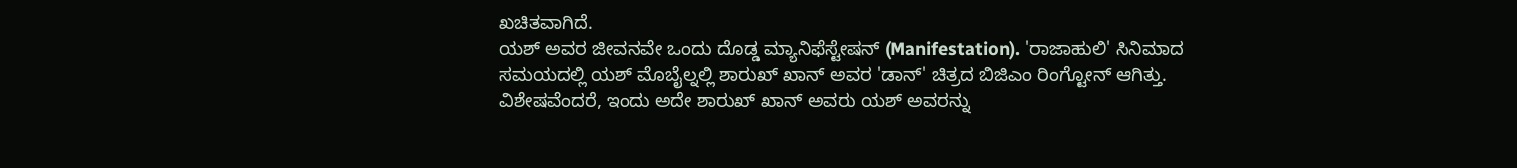ಖಚಿತವಾಗಿದೆ.
ಯಶ್ ಅವರ ಜೀವನವೇ ಒಂದು ದೊಡ್ಡ ಮ್ಯಾನಿಫೆಸ್ಟೇಷನ್ (Manifestation). 'ರಾಜಾಹುಲಿ' ಸಿನಿಮಾದ ಸಮಯದಲ್ಲಿ ಯಶ್ ಮೊಬೈಲ್ನಲ್ಲಿ ಶಾರುಖ್ ಖಾನ್ ಅವರ 'ಡಾನ್' ಚಿತ್ರದ ಬಿಜಿಎಂ ರಿಂಗ್ಟೋನ್ ಆಗಿತ್ತು. ವಿಶೇಷವೆಂದರೆ, ಇಂದು ಅದೇ ಶಾರುಖ್ ಖಾನ್ ಅವರು ಯಶ್ ಅವರನ್ನು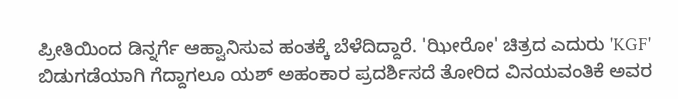ಪ್ರೀತಿಯಿಂದ ಡಿನ್ನರ್ಗೆ ಆಹ್ವಾನಿಸುವ ಹಂತಕ್ಕೆ ಬೆಳೆದಿದ್ದಾರೆ. 'ಝೀರೋ' ಚಿತ್ರದ ಎದುರು 'KGF' ಬಿಡುಗಡೆಯಾಗಿ ಗೆದ್ದಾಗಲೂ ಯಶ್ ಅಹಂಕಾರ ಪ್ರದರ್ಶಿಸದೆ ತೋರಿದ ವಿನಯವಂತಿಕೆ ಅವರ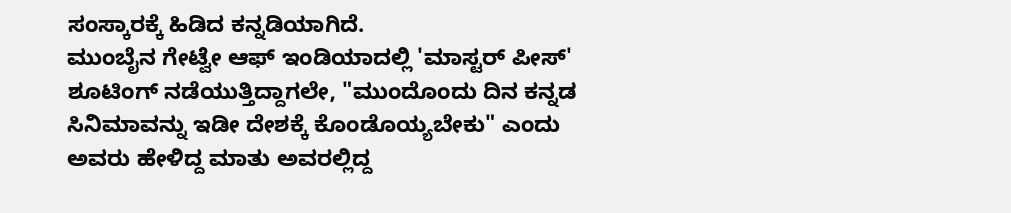ಸಂಸ್ಕಾರಕ್ಕೆ ಹಿಡಿದ ಕನ್ನಡಿಯಾಗಿದೆ.
ಮುಂಬೈನ ಗೇಟ್ವೇ ಆಫ್ ಇಂಡಿಯಾದಲ್ಲಿ 'ಮಾಸ್ಟರ್ ಪೀಸ್' ಶೂಟಿಂಗ್ ನಡೆಯುತ್ತಿದ್ದಾಗಲೇ, "ಮುಂದೊಂದು ದಿನ ಕನ್ನಡ ಸಿನಿಮಾವನ್ನು ಇಡೀ ದೇಶಕ್ಕೆ ಕೊಂಡೊಯ್ಯಬೇಕು" ಎಂದು ಅವರು ಹೇಳಿದ್ದ ಮಾತು ಅವರಲ್ಲಿದ್ದ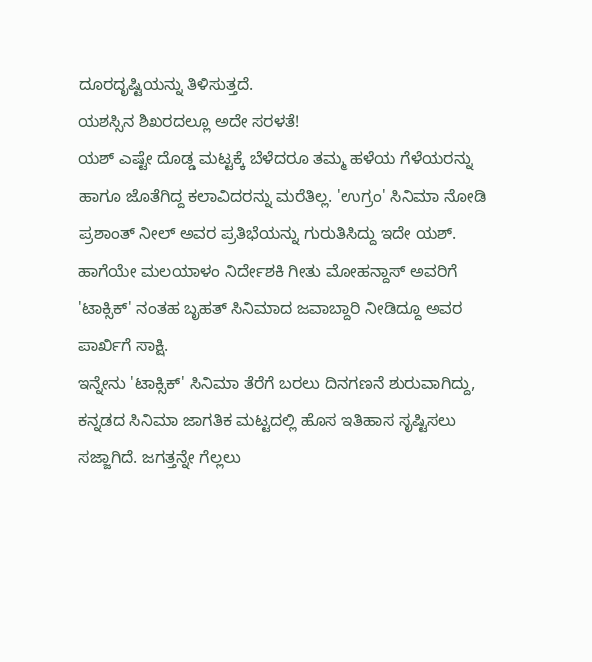ದೂರದೃಷ್ಟಿಯನ್ನು ತಿಳಿಸುತ್ತದೆ.
ಯಶಸ್ಸಿನ ಶಿಖರದಲ್ಲೂ ಅದೇ ಸರಳತೆ!
ಯಶ್ ಎಷ್ಟೇ ದೊಡ್ಡ ಮಟ್ಟಕ್ಕೆ ಬೆಳೆದರೂ ತಮ್ಮ ಹಳೆಯ ಗೆಳೆಯರನ್ನು ಹಾಗೂ ಜೊತೆಗಿದ್ದ ಕಲಾವಿದರನ್ನು ಮರೆತಿಲ್ಲ. 'ಉಗ್ರಂ' ಸಿನಿಮಾ ನೋಡಿ ಪ್ರಶಾಂತ್ ನೀಲ್ ಅವರ ಪ್ರತಿಭೆಯನ್ನು ಗುರುತಿಸಿದ್ದು ಇದೇ ಯಶ್. ಹಾಗೆಯೇ ಮಲಯಾಳಂ ನಿರ್ದೇಶಕಿ ಗೀತು ಮೋಹನ್ದಾಸ್ ಅವರಿಗೆ 'ಟಾಕ್ಸಿಕ್' ನಂತಹ ಬೃಹತ್ ಸಿನಿಮಾದ ಜವಾಬ್ದಾರಿ ನೀಡಿದ್ದೂ ಅವರ ಪಾರ್ಖಿಗೆ ಸಾಕ್ಷಿ.
ಇನ್ನೇನು 'ಟಾಕ್ಸಿಕ್' ಸಿನಿಮಾ ತೆರೆಗೆ ಬರಲು ದಿನಗಣನೆ ಶುರುವಾಗಿದ್ದು, ಕನ್ನಡದ ಸಿನಿಮಾ ಜಾಗತಿಕ ಮಟ್ಟದಲ್ಲಿ ಹೊಸ ಇತಿಹಾಸ ಸೃಷ್ಟಿಸಲು ಸಜ್ಜಾಗಿದೆ. ಜಗತ್ತನ್ನೇ ಗೆಲ್ಲಲು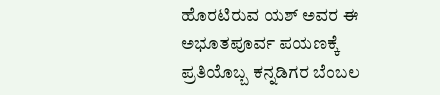ಹೊರಟಿರುವ ಯಶ್ ಅವರ ಈ ಅಭೂತಪೂರ್ವ ಪಯಣಕ್ಕೆ ಪ್ರತಿಯೊಬ್ಬ ಕನ್ನಡಿಗರ ಬೆಂಬಲ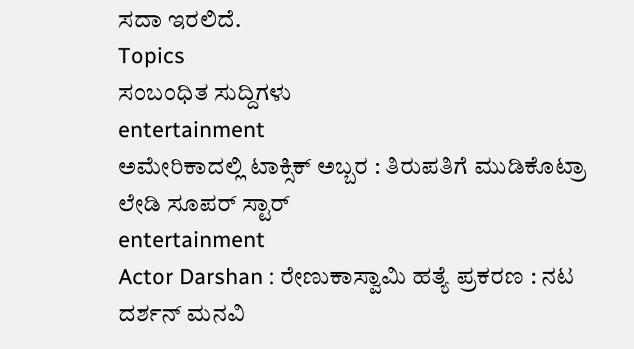ಸದಾ ಇರಲಿದೆ.
Topics
ಸಂಬಂಧಿತ ಸುದ್ದಿಗಳು
entertainment
ಅಮೇರಿಕಾದಲ್ಲಿ ಟಾಕ್ಸಿಕ್ ಅಬ್ಬರ : ತಿರುಪತಿಗೆ ಮುಡಿಕೊಟ್ರಾ ಲೇಡಿ ಸೂಪರ್ ಸ್ಟಾರ್
entertainment
Actor Darshan : ರೇಣುಕಾಸ್ವಾಮಿ ಹತ್ಯೆ ಪ್ರಕರಣ : ನಟ ದರ್ಶನ್ ಮನವಿ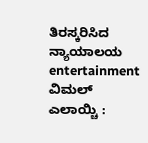ತಿರಸ್ಕರಿಸಿದ ನ್ಯಾಯಾಲಯ
entertainment
ವಿಮಲ್ ಎಲಾಯ್ಚಿ :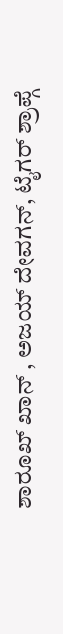ಶಾರೂಖ್ ಖಾನ್ , ಅಜಯ್ ದೇವಗನ್, ಟೈಗರ್ ಶ್ರಾಪ್ಗೆ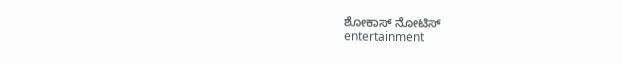ಶೋಕಾಸ್ ನೋಟಿಸ್
entertainment